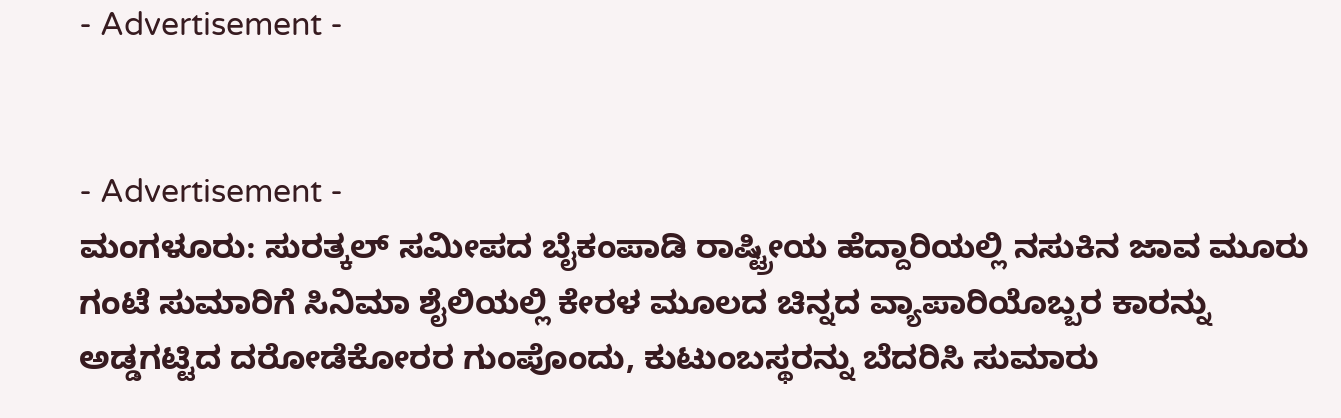- Advertisement -


- Advertisement -
ಮಂಗಳೂರು: ಸುರತ್ಕಲ್ ಸಮೀಪದ ಬೈಕಂಪಾಡಿ ರಾಷ್ಟ್ರೀಯ ಹೆದ್ದಾರಿಯಲ್ಲಿ ನಸುಕಿನ ಜಾವ ಮೂರು ಗಂಟೆ ಸುಮಾರಿಗೆ ಸಿನಿಮಾ ಶೈಲಿಯಲ್ಲಿ ಕೇರಳ ಮೂಲದ ಚಿನ್ನದ ವ್ಯಾಪಾರಿಯೊಬ್ಬರ ಕಾರನ್ನು ಅಡ್ಡಗಟ್ಟಿದ ದರೋಡೆಕೋರರ ಗುಂಪೊಂದು, ಕುಟುಂಬಸ್ಥರನ್ನು ಬೆದರಿಸಿ ಸುಮಾರು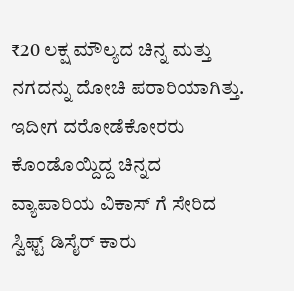₹20 ಲಕ್ಷ ಮೌಲ್ಯದ ಚಿನ್ನ ಮತ್ತು ನಗದನ್ನು ದೋಚಿ ಪರಾರಿಯಾಗಿತ್ತು.
ಇದೀಗ ದರೋಡೆಕೋರರು ಕೊಂಡೊಯ್ದಿದ್ದ ಚಿನ್ನದ ವ್ಯಾಪಾರಿಯ ವಿಕಾಸ್ ಗೆ ಸೇರಿದ ಸ್ವಿಫ್ಟ್ ಡಿಸೈರ್ ಕಾರು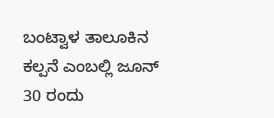ಬಂಟ್ವಾಳ ತಾಲೂಕಿನ ಕಲ್ಪನೆ ಎಂಬಲ್ಲಿ ಜೂನ್ 30 ರಂದು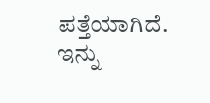ಪತ್ತೆಯಾಗಿದೆ. ಇನ್ನು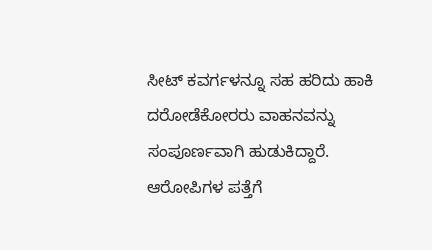ಸೀಟ್ ಕವರ್ಗಳನ್ನೂ ಸಹ ಹರಿದು ಹಾಕಿ ದರೋಡೆಕೋರರು ವಾಹನವನ್ನು ಸಂಪೂರ್ಣವಾಗಿ ಹುಡುಕಿದ್ದಾರೆ. ಆರೋಪಿಗಳ ಪತ್ತೆಗೆ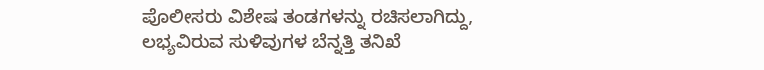ಪೊಲೀಸರು ವಿಶೇಷ ತಂಡಗಳನ್ನು ರಚಿಸಲಾಗಿದ್ದು, ಲಭ್ಯವಿರುವ ಸುಳಿವುಗಳ ಬೆನ್ನತ್ತಿ ತನಿಖೆ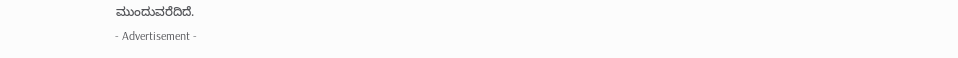ಮುಂದುವರೆದಿದೆ.
- Advertisement -